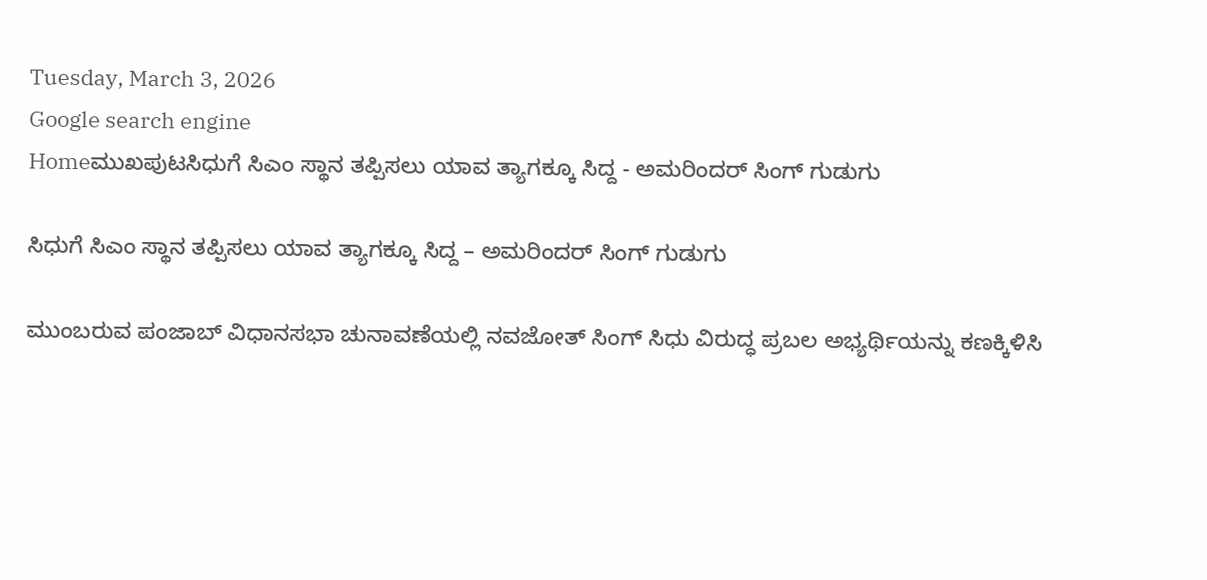Tuesday, March 3, 2026
Google search engine
Homeಮುಖಪುಟಸಿಧುಗೆ ಸಿಎಂ ಸ್ಥಾನ ತಪ್ಪಿಸಲು ಯಾವ ತ್ಯಾಗಕ್ಕೂ ಸಿದ್ದ - ಅಮರಿಂದರ್ ಸಿಂಗ್ ಗುಡುಗು

ಸಿಧುಗೆ ಸಿಎಂ ಸ್ಥಾನ ತಪ್ಪಿಸಲು ಯಾವ ತ್ಯಾಗಕ್ಕೂ ಸಿದ್ದ – ಅಮರಿಂದರ್ ಸಿಂಗ್ ಗುಡುಗು

ಮುಂಬರುವ ಪಂಜಾಬ್ ವಿಧಾನಸಭಾ ಚುನಾವಣೆಯಲ್ಲಿ ನವಜೋತ್ ಸಿಂಗ್ ಸಿಧು ವಿರುದ್ಧ ಪ್ರಬಲ ಅಭ್ಯರ್ಥಿಯನ್ನು ಕಣಕ್ಕಿಳಿಸಿ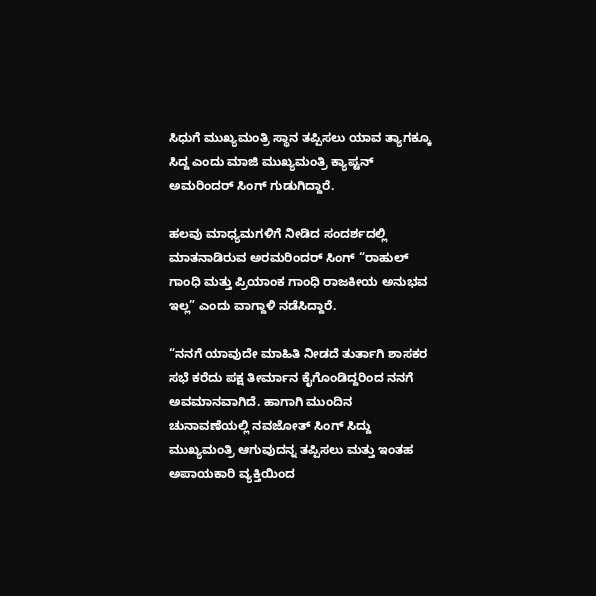ಸಿಧುಗೆ ಮುಖ್ಯಮಂತ್ರಿ ಸ್ಥಾನ ತಪ್ಪಿಸಲು ಯಾವ ತ್ಯಾಗಕ್ಕೂ ಸಿದ್ದ ಎಂದು ಮಾಜಿ ಮುಖ್ಯಮಂತ್ರಿ ಕ್ಯಾಪ್ಟನ್ ಅಮರಿಂದರ್ ಸಿಂಗ್ ಗುಡುಗಿದ್ದಾರೆ.

ಹಲವು ಮಾಧ್ಯಮಗಳಿಗೆ ನೀಡಿದ ಸಂದರ್ಶದಲ್ಲಿ ಮಾತನಾಡಿರುವ ಅರಮರಿಂದರ್ ಸಿಂಗ್ “ರಾಹುಲ್ ಗಾಂಧಿ ಮತ್ತು ಪ್ರಿಯಾಂಕ ಗಾಂಧಿ ರಾಜಕೀಯ ಅನುಭವ ಇಲ್ಲ” ಎಂದು ವಾಗ್ದಾಳಿ ನಡೆಸಿದ್ದಾರೆ.

“ನನಗೆ ಯಾವುದೇ ಮಾಹಿತಿ ನೀಡದೆ ತುರ್ತಾಗಿ ಶಾಸಕರ ಸಭೆ ಕರೆದು ಪಕ್ಷ ತೀರ್ಮಾನ ಕೈಗೊಂಡಿದ್ದರಿಂದ ನನಗೆ ಅವಮಾನವಾಗಿದೆ. ಹಾಗಾಗಿ ಮುಂದಿನ ಚುನಾವಣೆಯಲ್ಲಿ ನವಜೋತ್ ಸಿಂಗ್ ಸಿದ್ದು ಮುಖ್ಯಮಂತ್ರಿ ಆಗುವುದನ್ನ ತಪ್ಪಿಸಲು ಮತ್ತು ಇಂತಹ ಅಪಾಯಕಾರಿ ವ್ಯಕ್ತಿಯಿಂದ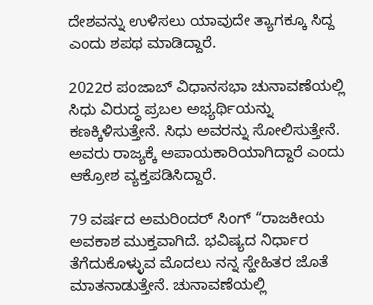ದೇಶವನ್ನು ಉಳಿಸಲು ಯಾವುದೇ ತ್ಯಾಗಕ್ಕೂ ಸಿದ್ದ ಎಂದು ಶಪಥ ಮಾಡಿದ್ದಾರೆ.

2022ರ ಪಂಜಾಬ್ ವಿಧಾನಸಭಾ ಚುನಾವಣೆಯಲ್ಲಿ ಸಿಧು ವಿರುದ್ಧ ಪ್ರಬಲ ಅಭ್ಯರ್ಥಿಯನ್ನು ಕಣಕ್ಕಿಳಿಸುತ್ತೇನೆ. ಸಿಧು ಅವರನ್ನು ಸೋಲಿಸುತ್ತೇನೆ. ಅವರು ರಾಜ್ಯಕ್ಕೆ ಅಪಾಯಕಾರಿಯಾಗಿದ್ದಾರೆ ಎಂದು ಆಕ್ರೋಶ ವ್ಯಕ್ತಪಡಿಸಿದ್ದಾರೆ.

79 ವರ್ಷದ ಅಮರಿಂದರ್ ಸಿಂಗ್ “ರಾಜಕೀಯ ಅವಕಾಶ ಮುಕ್ತವಾಗಿದೆ. ಭವಿಷ್ಯದ ನಿರ್ಧಾರ ತೆಗೆದುಕೊಳ್ಳುವ ಮೊದಲು ನನ್ನ ಸ್ಹೇಹಿತರ ಜೊತೆ ಮಾತನಾಡುತ್ತೇನೆ. ಚುನಾವಣೆಯಲ್ಲಿ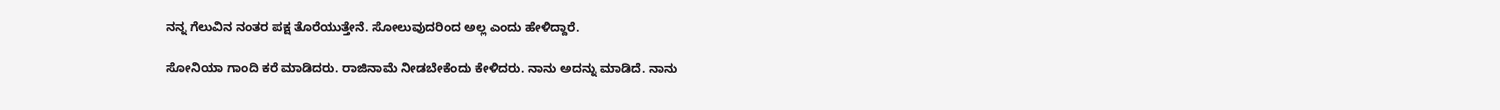ನನ್ನ ಗೆಲುವಿನ ನಂತರ ಪಕ್ಷ ತೊರೆಯುತ್ತೇನೆ. ಸೋಲುವುದರಿಂದ ಅಲ್ಲ ಎಂದು ಹೇಳಿದ್ದಾರೆ.

ಸೋನಿಯಾ ಗಾಂದಿ ಕರೆ ಮಾಡಿದರು. ರಾಜಿನಾಮೆ ನೀಡಬೇಕೆಂದು ಕೇಳಿದರು. ನಾನು ಅದನ್ನು ಮಾಡಿದೆ. ನಾನು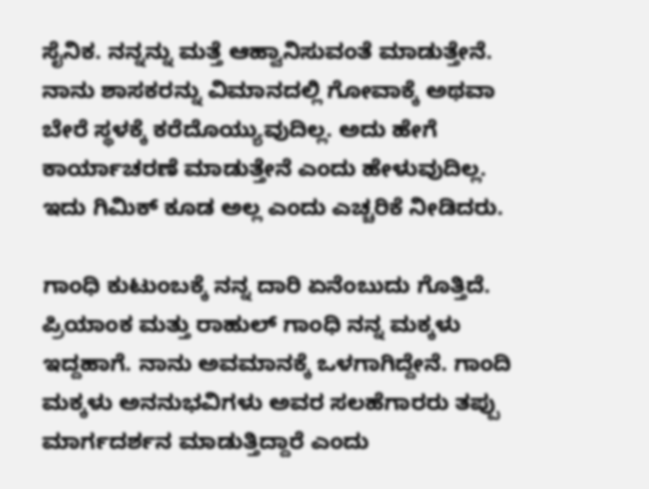ಸೈನಿಕ. ನನ್ನನ್ನು ಮತ್ತೆ ಆಹ್ವಾನಿಸುವಂತೆ ಮಾಡುತ್ತೇನೆ. ನಾನು ಶಾಸಕರನ್ನು ವಿಮಾನದಲ್ಲಿ ಗೋವಾಕ್ಕೆ ಅಥವಾ ಬೇರೆ ಸ್ಥಳಕ್ಕೆ ಕರೆದೊಯ್ಯುವುದಿಲ್ಲ. ಅದು ಹೇಗೆ ಕಾರ್ಯಾಚರಣೆ ಮಾಡುತ್ತೇನೆ ಎಂದು ಹೇಳುವುದಿಲ್ಲ. ಇದು ಗಿಮಿಕ್ ಕೂಡ ಅಲ್ಲ ಎಂದು ಎಚ್ಚರಿಕೆ ನೀಡಿದರು.

ಗಾಂಧಿ ಕುಟುಂಬಕ್ಕೆ ನನ್ನ ದಾರಿ ಏನೆಂಬುದು ಗೊತ್ತಿದೆ. ಪ್ರಿಯಾಂಕ ಮತ್ತು ರಾಹುಲ್ ಗಾಂಧಿ ನನ್ನ ಮಕ್ಕಳು ಇದ್ದಹಾಗೆ. ನಾನು ಅವಮಾನಕ್ಕೆ ಒಳಗಾಗಿದ್ದೇನೆ. ಗಾಂದಿ ಮಕ್ಕಳು ಅನನುಭವಿಗಳು ಅವರ ಸಲಹೆಗಾರರು ತಪ್ಪು ಮಾರ್ಗದರ್ಶನ ಮಾಡುತ್ತಿದ್ದಾರೆ ಎಂದು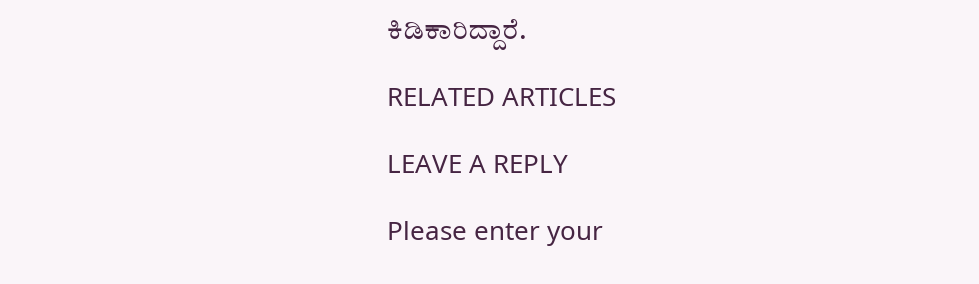ಕಿಡಿಕಾರಿದ್ದಾರೆ.

RELATED ARTICLES

LEAVE A REPLY

Please enter your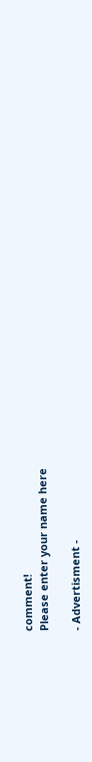comment!
Please enter your name here

- Advertisment -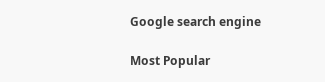Google search engine

Most Popular